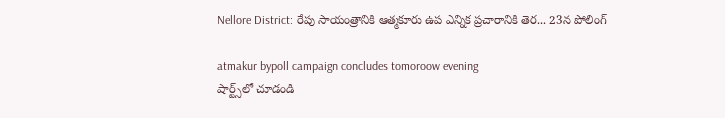Nellore District: రేపు సాయంత్రానికి ఆత్మ‌కూరు ఉప ఎన్నిక ప్ర‌చారానికి తెర‌... 23న పోలింగ్‌

atmakur bypoll campaign concludes tomoroow evening
షార్ట్స్‌లో చూడండి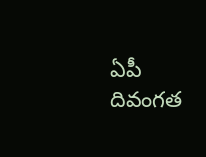ఏపీ దివంగ‌త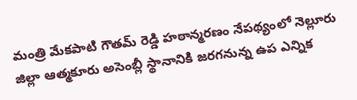మంత్రి మేకపాటి గౌత‌మ్ రెడ్డి హ‌ఠాన్మ‌ర‌ణం నేప‌థ్యంలో నెల్లూరు జిల్లా ఆత్మ‌కూరు అసెంబ్లీ స్థానానికి జ‌ర‌గ‌నున్న ఉప ఎన్నిక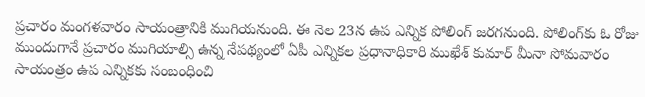ప్ర‌చారం మంగ‌ళ‌వారం సాయంత్రానికి ముగియ‌నుంది. ఈ నెల 23న ఉప ఎన్నిక పోలింగ్ జ‌ర‌గ‌నుంది. పోలింగ్‌కు ఓ రోజు ముందుగానే ప్ర‌చారం ముగియాల్సి ఉన్న నేప‌థ్యంలో ఏపీ ఎన్నిక‌ల ప్ర‌ధానాధికారి ముఖేశ్ కుమార్ మీనా సోమ‌వారం సాయంత్రం ఉప ఎన్నిక‌కు సంబంధించి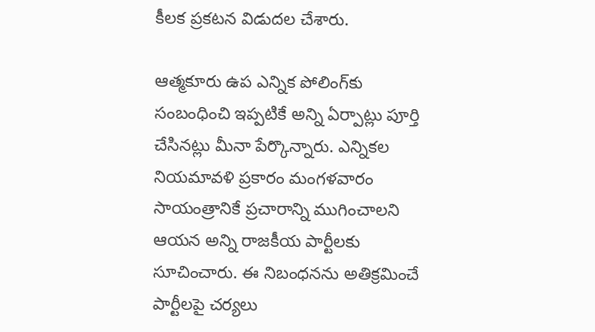కీల‌క ప్ర‌క‌ట‌న విడుద‌ల చేశారు.

ఆత్మ‌కూరు ఉప ఎన్నిక పోలింగ్‌కు సంబంధించి ఇప్ప‌టికే అన్ని ఏర్పాట్లు పూర్తి చేసినట్లు మీనా పేర్కొన్నారు. ఎన్నిక‌ల నియమావ‌ళి ప్ర‌కారం మంగ‌ళవారం సాయంత్రానికే ప్ర‌చారాన్ని ముగించాల‌ని ఆయ‌న అన్ని రాజ‌కీయ పార్టీల‌కు సూచించారు. ఈ నిబంధ‌న‌ను అతిక్ర‌మించే పార్టీల‌పై చ‌ర్య‌లు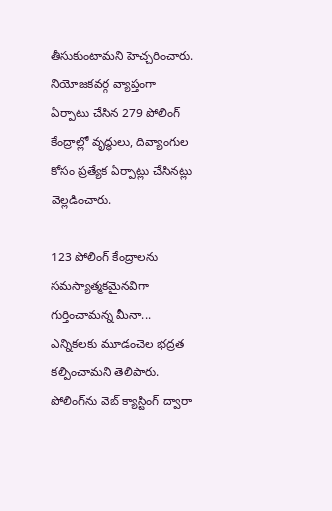తీసుకుంటామ‌ని హెచ్చ‌రించారు. నియోజ‌క‌వ‌ర్గ వ్యాప్తంగా ఏర్పాటు చేసిన 279 పోలింగ్ కేంద్రాల్లో వృద్ధులు, దివ్యాంగుల కోసం ప్ర‌త్యేక ఏర్పాట్లు చేసిన‌ట్లు వెల్ల‌డించారు.

123 పోలింగ్ కేంద్రాల‌ను స‌మ‌స్యాత్మ‌క‌మైన‌విగా గుర్తించామ‌న్న మీనా... ఎన్నిక‌ల‌కు మూడంచెల భ‌ద్ర‌త క‌ల్పించామ‌ని తెలిపారు. పోలింగ్‌ను వెబ్ క్యాస్టింగ్ ద్వారా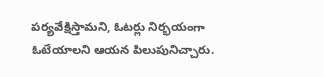ప‌ర్య‌వేక్షిస్తామ‌ని, ఓట‌ర్లు నిర్భ‌యంగా ఓటేయాల‌ని ఆయ‌న పిలుపునిచ్చారు.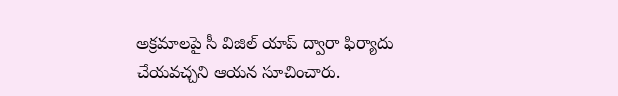అక్ర‌మాల‌పై సీ విజిల్ యాప్ ద్వారా ఫిర్యాదు చేయ‌వ‌చ్చ‌ని ఆయ‌న సూచించారు.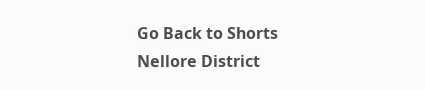Go Back to Shorts
Nellore District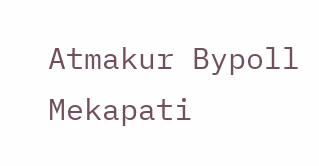Atmakur Bypoll
Mekapati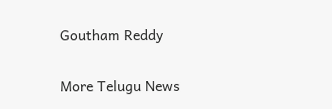Goutham Reddy

More Telugu News